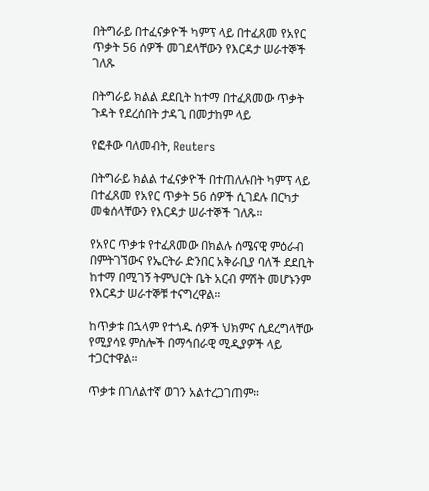በትግራይ በተፈናቃዮች ካምፕ ላይ በተፈጸመ የአየር ጥቃት 56 ሰዎች መገደላቸውን የእርዳታ ሠራተኞች ገለጹ

በትግራይ ክልል ደደቢት ከተማ በተፈጸመው ጥቃት ጉዳት የደረሰበት ታዳጊ በመታከም ላይ

የፎቶው ባለመብት, Reuters

በትግራይ ክልል ተፈናቃዮች በተጠለሉበት ካምፕ ላይ በተፈጸመ የአየር ጥቃት 56 ሰዎች ሲገደሉ በርካታ መቁሰላቸውን የእርዳታ ሠራተኞች ገለጹ።

የአየር ጥቃቱ የተፈጸመው በክልሉ ሰሜናዊ ምዕራብ በምትገኘውና የኤርትራ ድንበር አቅራቢያ ባለች ደደቢት ከተማ በሚገኝ ትምህርት ቤት አርብ ምሽት መሆኑንም የእርዳታ ሠራተኞቹ ተናግረዋል።

ከጥቃቱ በኋላም የተጎዱ ሰዎች ህክምና ሲደረግላቸው የሚያሳዩ ምስሎች በማኅበራዊ ሚዲያዎች ላይ ተጋርተዋል።

ጥቃቱ በገለልተኛ ወገን አልተረጋገጠም።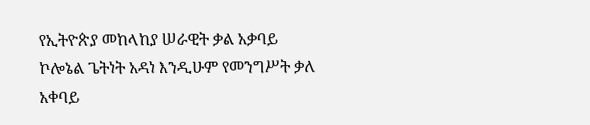የኢትዮጵያ መከላከያ ሠራዊት ቃል አቃባይ ኮሎኔል ጌትነት አዳነ እንዲሁም የመንግሥት ቃለ አቀባይ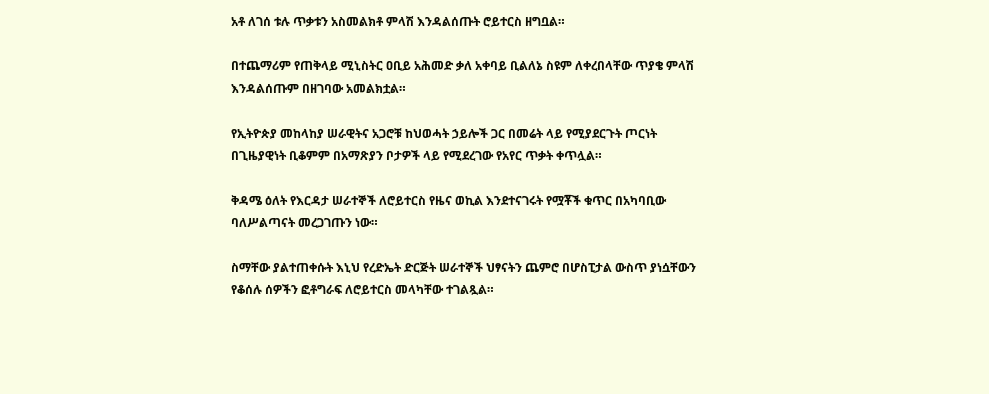አቶ ለገሰ ቱሉ ጥቃቱን አስመልክቶ ምላሽ እንዳልሰጡት ሮይተርስ ዘግቧል።

በተጨማሪም የጠቅላይ ሚኒስትር ዐቢይ አሕመድ ቃለ አቀባይ ቢልለኔ ስዩም ለቀረበላቸው ጥያቄ ምላሽ እንዳልሰጡም በዘገባው አመልክቷል።

የኢትዮጵያ መከላከያ ሠራዊትና አጋሮቹ ከህወሓት ኃይሎች ጋር በመሬት ላይ የሚያደርጉት ጦርነት በጊዜያዊነት ቢቆምም በአማጽያን ቦታዎች ላይ የሚደረገው የአየር ጥቃት ቀጥሏል።

ቅዳሜ ዕለት የእርዳታ ሠራተኞች ለሮይተርስ የዜና ወኪል እንደተናገሩት የሟቾች ቁጥር በአካባቢው ባለሥልጣናት መረጋገጡን ነው።

ስማቸው ያልተጠቀሱት እኒህ የረድኤት ድርጅት ሠራተኞች ህፃናትን ጨምሮ በሆስፒታል ውስጥ ያነሷቸውን የቆሰሉ ሰዎችን ፎቶግራፍ ለሮይተርስ መላካቸው ተገልጿል።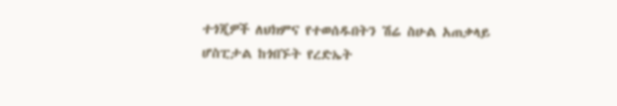ተጎጂዎች ለህክምና የተወሰዱበትን ሽሬ ስሁል አጠቃላይ ሆስፒታል ከጎበኙት የረድኤት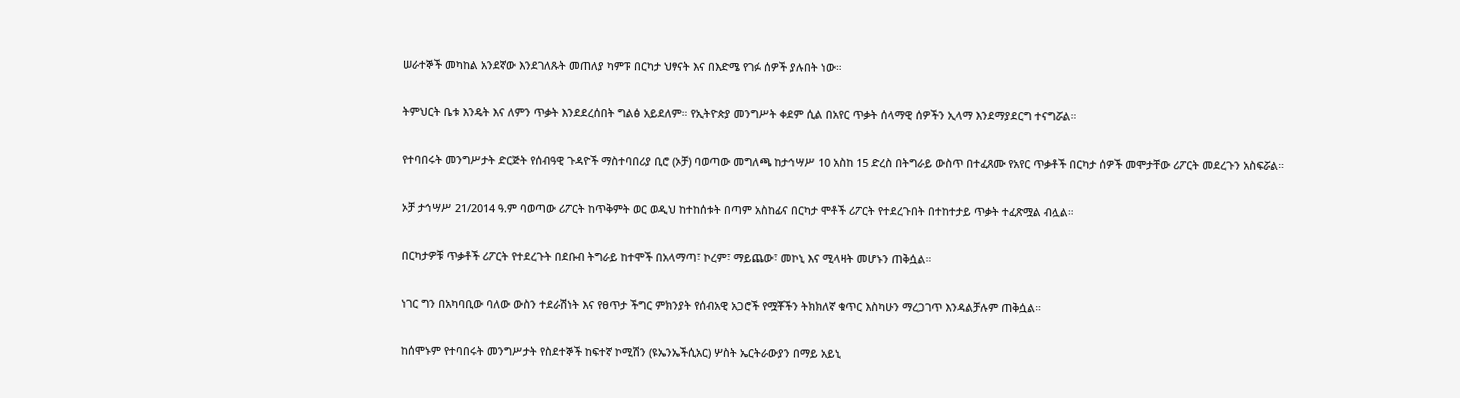ሠራተኞች መካከል አንደኛው እንደገለጹት መጠለያ ካምፑ በርካታ ህፃናት እና በእድሜ የገፉ ሰዎች ያሉበት ነው።

ትምህርት ቤቱ እንዴት እና ለምን ጥቃት እንደደረሰበት ግልፅ አይደለም። የኢትዮጵያ መንግሥት ቀደም ሲል በአየር ጥቃት ሰላማዊ ሰዎችን ኢላማ እንደማያደርግ ተናግሯል።

የተባበሩት መንግሥታት ድርጅት የሰብዓዊ ጉዳዮች ማስተባበሪያ ቢሮ (ኦቻ) ባወጣው መግለጫ ከታኅሣሥ 10 አስከ 15 ድረስ በትግራይ ውስጥ በተፈጸሙ የአየር ጥቃቶች በርካታ ሰዎች መሞታቸው ሪፖርት መደረጉን አስፍሯል።

ኦቻ ታኅሣሥ 21/2014 ዓ.ም ባወጣው ሪፖርት ከጥቅምት ወር ወዲህ ከተከሰቱት በጣም አስከፊና በርካታ ሞቶች ሪፖርት የተደረጉበት በተከተታይ ጥቃት ተፈጽሟል ብሏል።

በርካታዎቹ ጥቃቶች ሪፖርት የተደረጉት በደቡብ ትግራይ ከተሞች በአላማጣ፣ ኮረም፣ ማይጨው፣ መኮኒ እና ሚላዛት መሆኑን ጠቅሷል።

ነገር ግን በአካባቢው ባለው ውስን ተደራሽነት እና የፀጥታ ችግር ምክንያት የሰብአዊ አጋሮች የሟቾችን ትክክለኛ ቁጥር እስካሁን ማረጋገጥ እንዳልቻሉም ጠቅሷል።

ከሰሞኑም የተባበሩት መንግሥታት የስደተኞች ከፍተኛ ኮሚሽን (ዩኤንኤችሲአር) ሦስት ኤርትራውያን በማይ አይኒ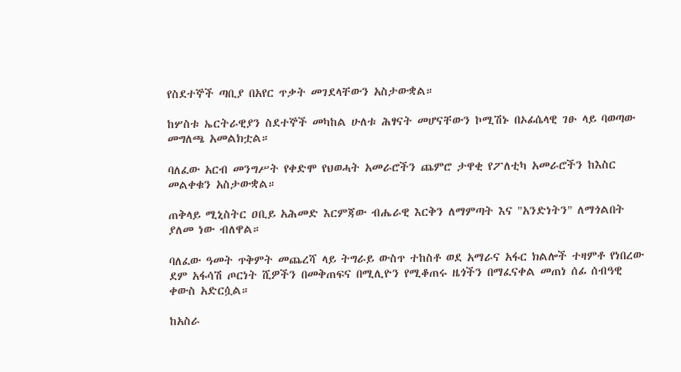የስደተኞች ጣቢያ በአየር ጥቃት መገደላቸውን አስታውቋል።

ከሦስቱ ኤርትራዊያን ስደተኞች መካከል ሁለቱ ሕፃናት መሆናቸውን ኮሚሽኑ በኦፊሴላዊ ገፁ ላይ ባወጣው መግለጫ አመልክቷል።

ባለፈው አርብ መንግሥት የቀድሞ የህወሓት አመራሮችን ጨምሮ ታዋቂ የፖለቲካ አመራሮችን ከእስር መልቀቁን አስታውቋል።

ጠቅላይ ሚኒስትር ዐቢይ አሕመድ እርምጃው ብሔራዊ እርቅን ለማምጣት እና "አንድነትን" ለማጎልበት ያለመ ነው ብለዋል።

ባለፈው ዓመት ጥቅምት መጨረሻ ላይ ትግራይ ውስጥ ተከስቶ ወደ አማራና አፋር ክልሎች ተዛምቶ የነበረው ደም አፋሳሽ ጦርነት ሺዎችን በመቅጠፍና በሚሊዮን የሚቆጠሩ ዜጎችን በማፈናቀል መጠነ ሰፊ ሰብዓዊ ቀውስ አድርሷል።

ከአስራ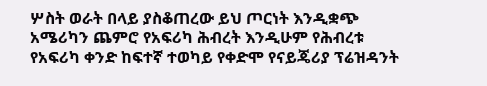ሦስት ወራት በላይ ያስቆጠረው ይህ ጦርነት እንዲቋጭ አሜሪካን ጨምሮ የአፍሪካ ሕብረት እንዲሁም የሕብረቱ የአፍሪካ ቀንድ ከፍተኛ ተወካይ የቀድሞ የናይጄሪያ ፕሬዝዳንት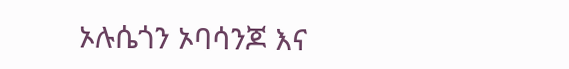ኦሉሴጎን ኦባሳንጆ እና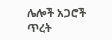ሌሎች አጋሮች ጥረት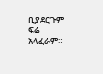ቢያደርጉም ፍሬ አላፈራም።